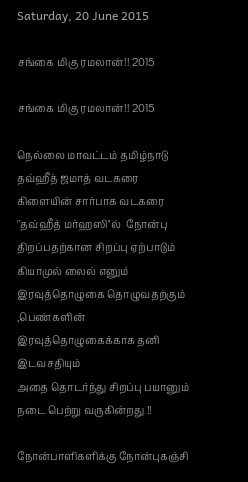Saturday, 20 June 2015

சங்கை மிகு ரமலான்!! 2015

சங்கை மிகு ரமலான்!! 2015

நெல்லை மாவட்டம் தமிழ்நாடு தவ்ஹீத் ஜமாத் வடகரை கிளையின் சார்பாக வடகரை ''தவ்ஹீத் மர்ஹஸி''ல்  நோன்பு திறப்பதற்கான சிறப்பு ஏற்பாடும் கியாமுல் லைல் எனும் இரவுத்தொழுகை தொழுவதற்கும் ,பெண்களின் இரவுத்தொழுகைக்காக தனி இடவசதியும்
அதை தொடர்ந்து சிறப்பு பயானும் நடை பெற்று வருகின்றது !!

நோன்பாளிகளிக்கு நோன்புகஞ்சி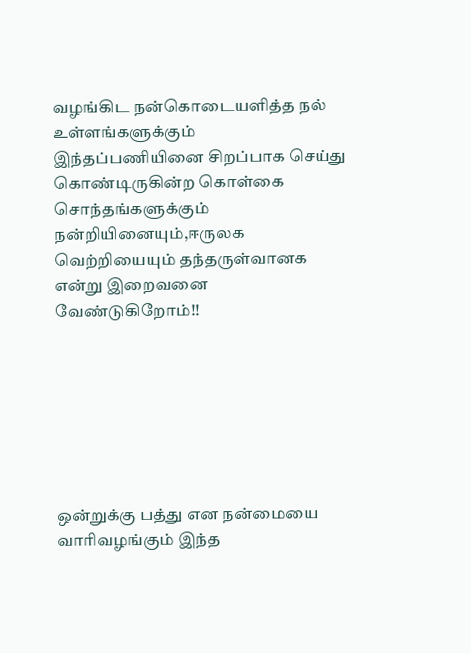வழங்கிட நன்கொடையளித்த நல் உள்ளங்களுக்கும் இந்தப்பணியினை சிறப்பாக செய்து கொண்டிருகின்ற கொள்கை சொந்தங்களுக்கும் நன்றியினையும்,ஈருலக வெற்றியையும் தந்தருள்வானக என்று இறைவனை வேண்டுகிறோம்!!







ஒன்றுக்கு பத்து என நன்மையை வாரிவழங்கும் இந்த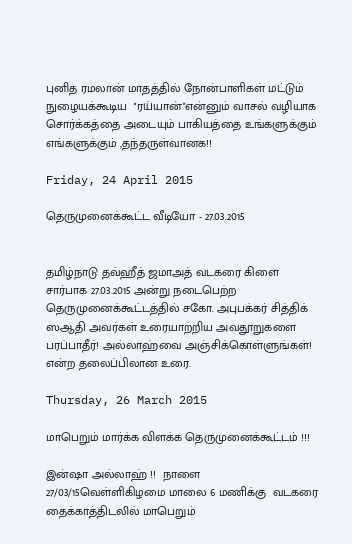புனித ரமலான் மாதத்தில் நோன்பாளிகள் மட்டும் நுழையக்கூடிய  ''ரய்யான்''என்னும் வாசல் வழியாக சொர்க்கத்தை அடையும் பாகியத்தை உங்களுக்கும் எங்களுக்கும் ,தந்தருள்வானக!!

Friday, 24 April 2015

தெருமுனைக்கூட்ட வீடியோ - 27.03.2015


தமிழ்நாடு தவ்ஹீத் ஜமாஅத் வடகரை கிளை சார்பாக 27.03.2015 அன்று நடைபெற்ற தெருமுனைக்கூட்டத்தில் சகோ. அபுபக்கர் சித்திக் ஸஆதி அவர்கள் உரையாற்றிய அவதூறுகளை பரப்பாதீர்! அல்லாஹ்வை அஞ்சிக்கொள்ளுங்கள்! என்ற தலைப்பிலான உரை.

Thursday, 26 March 2015

மாபெறும் மார்க்க விளக்க தெருமுனைக்கூட்டம் !!!

இன்ஷா அல்லாஹ் !!  நாளை  27/03/15வெள்ளிகிழமை மாலை 6 மணிக்கு  வடகரை தைக்காத்திடலில் மாபெறும்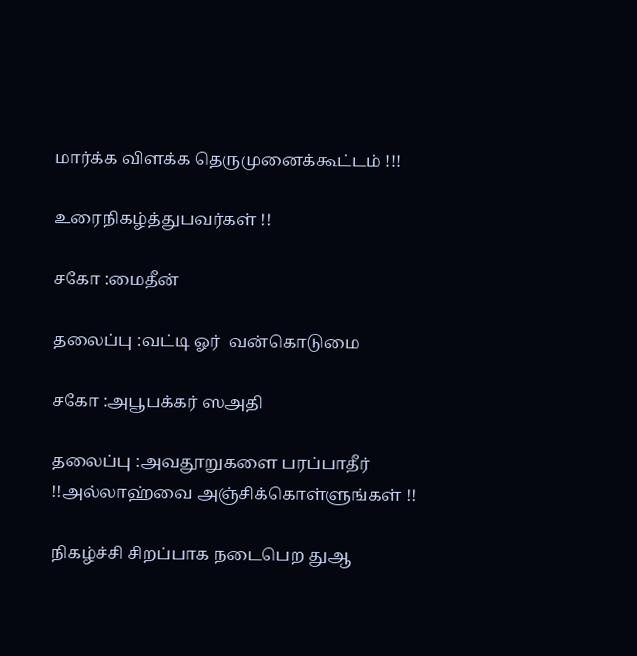மார்க்க விளக்க தெருமுனைக்கூட்டம் !!!

உரைநிகழ்த்துபவர்கள் !!

சகோ :மைதீன்

தலைப்பு :வட்டி ஓர்  வன்கொடுமை

சகோ :அபூபக்கர் ஸஅதி

தலைப்பு :அவதூறுகளை பரப்பாதீர் !!அல்லாஹ்வை அஞ்சிக்கொள்ளுங்கள் !!

நிகழ்ச்சி சிறப்பாக நடைபெற துஆ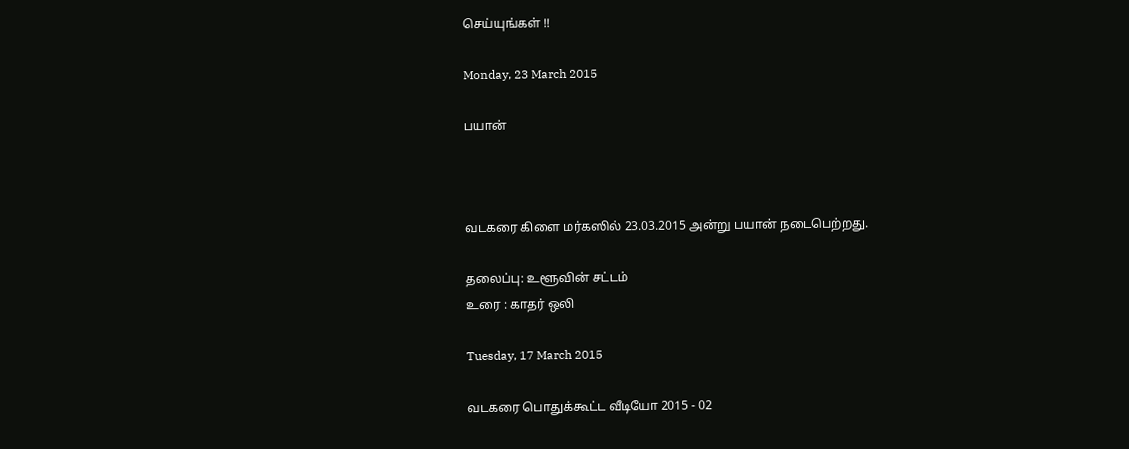செய்யுங்கள் !!

Monday, 23 March 2015

பயான்



வடகரை கிளை மர்கஸில் 23.03.2015 அன்று பயான் நடைபெற்றது.

தலைப்பு: உளூவின் சட்டம்
உரை : காதர் ஒலி

Tuesday, 17 March 2015

வடகரை பொதுக்கூட்ட வீடியோ 2015 - 02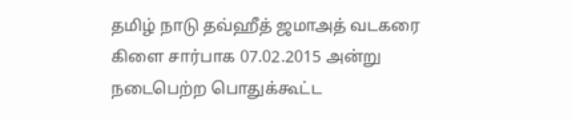தமிழ் நாடு தவ்ஹீத் ஜமாஅத் வடகரை கிளை சார்பாக 07.02.2015 அன்று நடைபெற்ற பொதுக்கூட்ட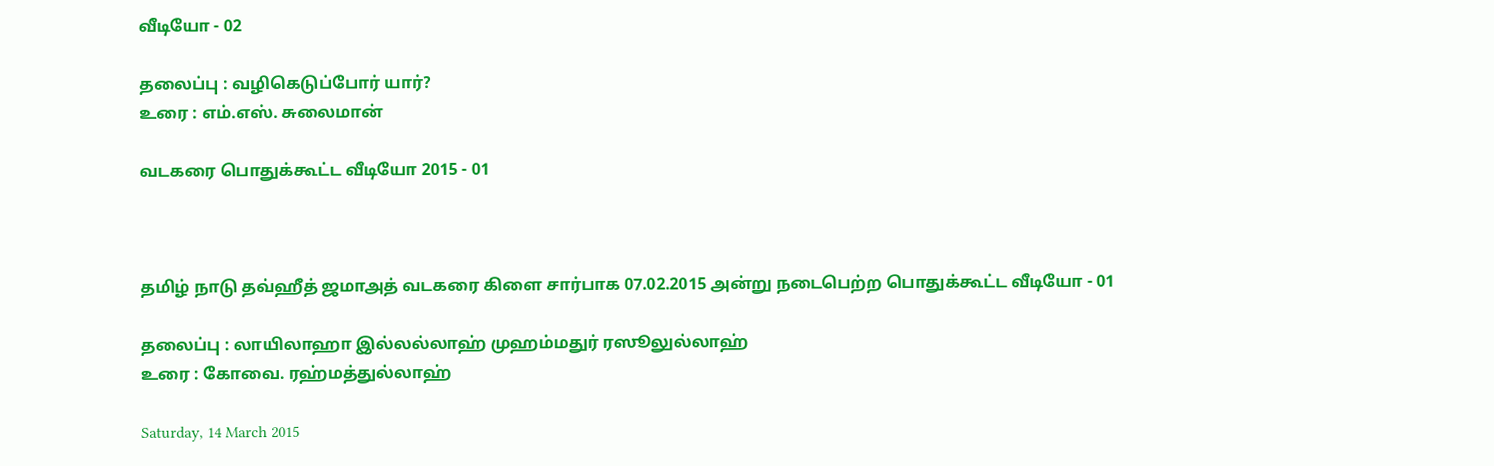வீடியோ - 02

தலைப்பு : வழிகெடுப்போர் யார்?
உரை : எம்.எஸ். சுலைமான்

வடகரை பொதுக்கூட்ட வீடியோ 2015 - 01



தமிழ் நாடு தவ்ஹீத் ஜமாஅத் வடகரை கிளை சார்பாக 07.02.2015 அன்று நடைபெற்ற பொதுக்கூட்ட வீடியோ - 01

தலைப்பு : லாயிலாஹா இல்லல்லாஹ் முஹம்மதுர் ரஸூலுல்லாஹ்
உரை : கோவை. ரஹ்மத்துல்லாஹ்

Saturday, 14 March 2015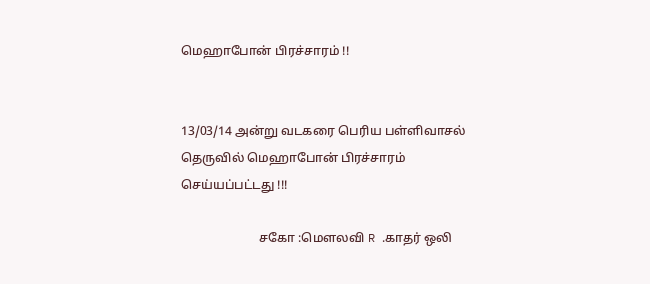மெஹாபோன் பிரச்சாரம் !!


13/03/14 அன்று வடகரை பெரிய பள்ளிவாசல்  தெருவில் மெஹாபோன் பிரச்சாரம் செய்யப்பட்டது !!!

                         சகோ :மௌலவி R .காதர் ஒலி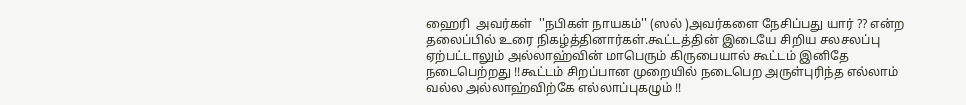ஹைரி  அவர்கள்  ''நபிகள் நாயகம்'' (ஸல் )அவர்களை நேசிப்பது யார் ?? என்ற தலைப்பில் உரை நிகழ்த்தினார்கள்.கூட்டத்தின் இடையே சிறிய சலசலப்பு ஏற்பட்டாலும் அல்லாஹ்வின் மாபெரும் கிருபையால் கூட்டம் இனிதே நடைபெற்றது !!கூட்டம் சிறப்பான முறையில் நடைபெற அருள்புரிந்த எல்லாம் வல்ல அல்லாஹ்விற்கே எல்லாப்புகழும் !!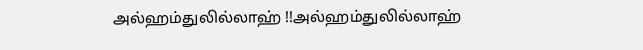அல்ஹம்துலில்லாஹ் !!அல்ஹம்துலில்லாஹ்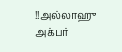!!அல்லாஹு அக்பர்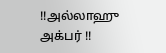!!அல்லாஹு அக்பர் !!